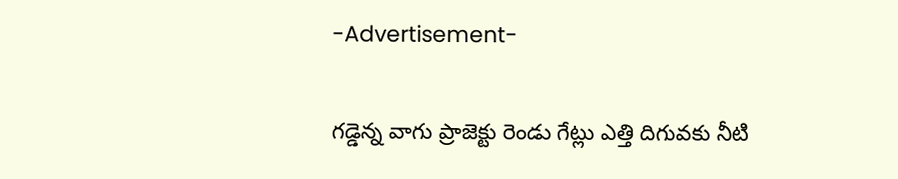-Advertisement-

గడ్డెన్న వాగు ప్రాజెక్టు రెండు గేట్లు ఎత్తి దిగువకు నీటి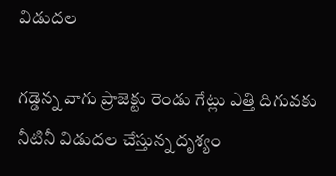విడుదల

గడ్డెన్న వాగు ప్రాజెక్టు రెండు గేట్లు ఎత్తి దిగువకు నీటినీ విడుదల చేస్తున్న దృశ్యం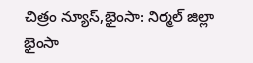చిత్రం న్యూస్,భైంసా: నిర్మల్ జిల్లా భైంసా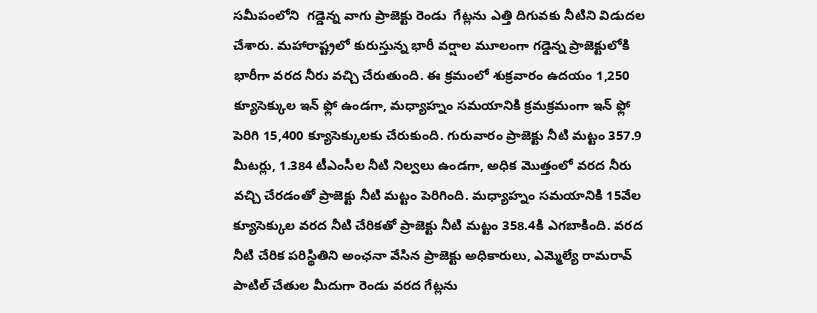సమీపంలోని  గడ్డెన్న వాగు ప్రాజెక్టు రెండు  గేట్లను ఎత్తి దిగువకు నీటిని విడుదల చేశారు. మహారాష్ట్రలో కురుస్తున్న భారీ వర్షాల మూలంగా గడ్డెన్న ప్రాజెక్టులోకి భారీగా వరద నీరు వచ్చి చేరుతుంది. ఈ క్రమంలో శుక్రవారం ఉదయం 1,250 క్యూసెక్కుల ఇన్ ఫ్లో ఉండగా, మధ్యాహ్నం సమయానికి క్రమక్రమంగా ఇన్ ఫ్లో పెరిగి 15,400 క్యూసెక్కులకు చేరుకుంది. గురువారం ప్రాజెక్టు నీటి మట్టం 357.9 మీటర్లు, 1.384 టీఎంసీల నీటి నిల్వలు ఉండగా, అధిక మొత్తంలో వరద నీరు వచ్చి చేరడంతో ప్రాజెక్టు నీటి మట్టం పెరిగింది. మధ్యాహ్నం సమయానికి 15వేల క్యూసెక్కుల వరద నీటి చేరికతో ప్రాజెక్టు నీటి మట్టం 358.4కి ఎగబాకింది. వరద నీటి చేరిక పరిస్థితిని అంఛనా వేసిన ప్రాజెక్టు అధికారులు, ఎమ్మెల్యే రామరావ్ పాటిల్ చేతుల మీదుగా రెండు వరద గేట్లను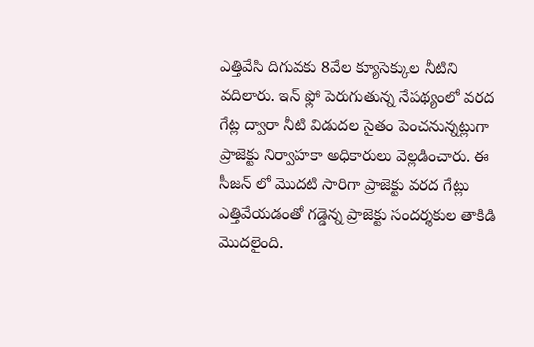ఎత్తివేసి దిగువకు 8వేల క్యూసెక్కుల నీటిని వదిలారు. ఇన్ ఫ్లో పెరుగుతున్న నేపథ్యంలో వరద గేట్ల ద్వారా నీటి విడుదల సైతం పెంచనున్నట్లుగా ప్రాజెక్టు నిర్వాహకా అధికారులు వెల్లడించారు. ఈ సీజన్ లో మొదటి సారిగా ప్రాజెక్టు వరద గేట్లు ఎత్తివేయడంతో గడ్డెన్న ప్రాజెక్టు సందర్శకుల తాకిడి మొదలైంది.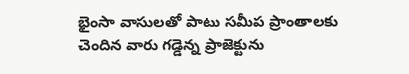భైంసా వాసులతో పాటు సమీప ప్రాంతాలకు చెందిన వారు గడ్డెన్న ప్రాజెక్టును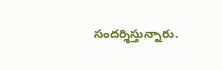సందర్శిస్తున్నారు.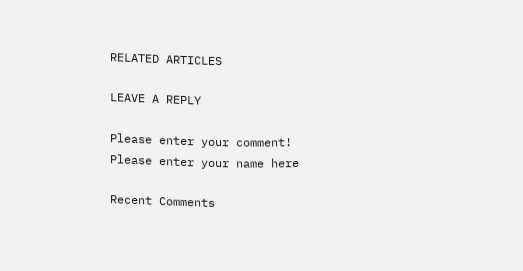RELATED ARTICLES

LEAVE A REPLY

Please enter your comment!
Please enter your name here

Recent Comments